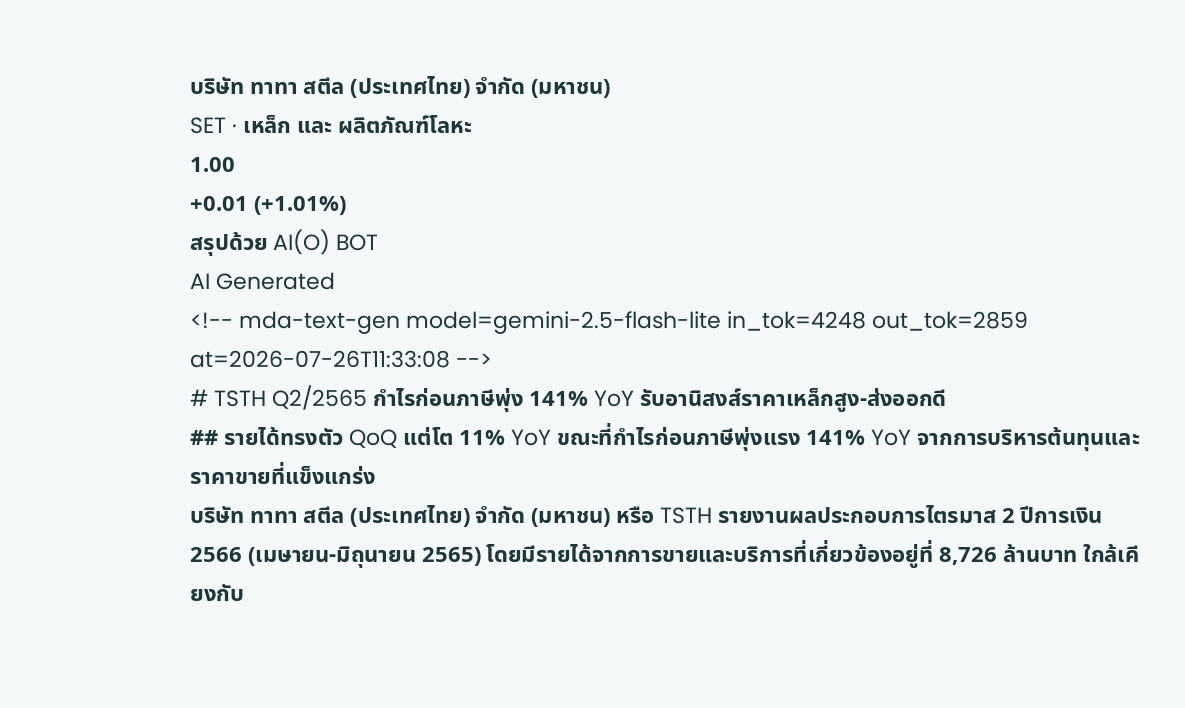บริษัท ทาทา สตีล (ประเทศไทย) จำกัด (มหาชน)
SET · เหล็ก และ ผลิตภัณฑ์โลหะ
1.00
+0.01 (+1.01%)
สรุปด้วย AI(O) BOT
AI Generated
<!-- mda-text-gen model=gemini-2.5-flash-lite in_tok=4248 out_tok=2859 at=2026-07-26T11:33:08 -->
# TSTH Q2/2565 กำไรก่อนภาษีพุ่ง 141% YoY รับอานิสงส์ราคาเหล็กสูง-ส่งออกดี
## รายได้ทรงตัว QoQ แต่โต 11% YoY ขณะที่กำไรก่อนภาษีพุ่งแรง 141% YoY จากการบริหารต้นทุนและราคาขายที่แข็งแกร่ง
บริษัท ทาทา สตีล (ประเทศไทย) จำกัด (มหาชน) หรือ TSTH รายงานผลประกอบการไตรมาส 2 ปีการเงิน 2566 (เมษายน-มิถุนายน 2565) โดยมีรายได้จากการขายและบริการที่เกี่ยวข้องอยู่ที่ 8,726 ล้านบาท ใกล้เคียงกับ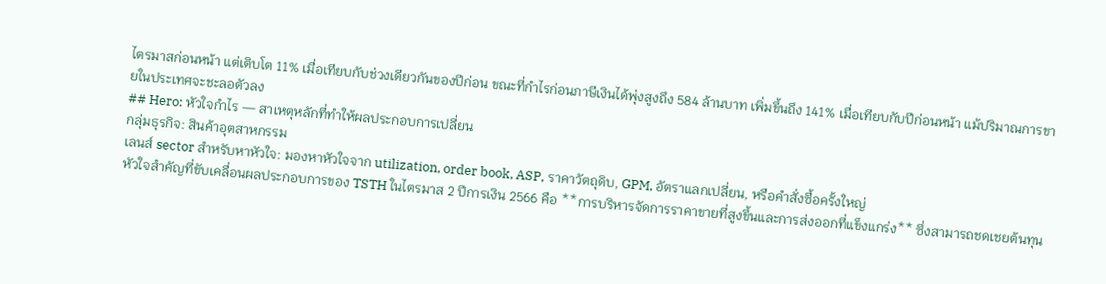ไตรมาสก่อนหน้า แต่เติบโต 11% เมื่อเทียบกับช่วงเดียวกันของปีก่อน ขณะที่กำไรก่อนภาษีเงินได้พุ่งสูงถึง 584 ล้านบาท เพิ่มขึ้นถึง 141% เมื่อเทียบกับปีก่อนหน้า แม้ปริมาณการขายในประเทศจะชะลอตัวลง
## Hero: หัวใจกำไร — สาเหตุหลักที่ทำให้ผลประกอบการเปลี่ยน
กลุ่มธุรกิจ: สินค้าอุตสาหกรรม
เลนส์ sector สำหรับหาหัวใจ: มองหาหัวใจจาก utilization, order book, ASP, ราคาวัตถุดิบ, GPM, อัตราแลกเปลี่ยน, หรือคำสั่งซื้อครั้งใหญ่
หัวใจสำคัญที่ขับเคลื่อนผลประกอบการของ TSTH ในไตรมาส 2 ปีการเงิน 2566 คือ **การบริหารจัดการราคาขายที่สูงขึ้นและการส่งออกที่แข็งแกร่ง** ซึ่งสามารถชดเชยต้นทุน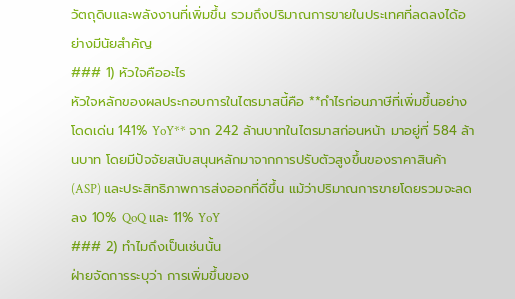วัตถุดิบและพลังงานที่เพิ่มขึ้น รวมถึงปริมาณการขายในประเทศที่ลดลงได้อย่างมีนัยสำคัญ
### 1) หัวใจคืออะไร
หัวใจหลักของผลประกอบการในไตรมาสนี้คือ **กำไรก่อนภาษีที่เพิ่มขึ้นอย่างโดดเด่น 141% YoY** จาก 242 ล้านบาทในไตรมาสก่อนหน้า มาอยู่ที่ 584 ล้านบาท โดยมีปัจจัยสนับสนุนหลักมาจากการปรับตัวสูงขึ้นของราคาสินค้า (ASP) และประสิทธิภาพการส่งออกที่ดีขึ้น แม้ว่าปริมาณการขายโดยรวมจะลดลง 10% QoQ และ 11% YoY
### 2) ทำไมถึงเป็นเช่นนั้น
ฝ่ายจัดการระบุว่า การเพิ่มขึ้นของ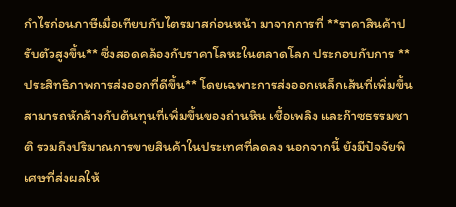กำไรก่อนภาษีเมื่อเทียบกับไตรมาสก่อนหน้า มาจากการที่ **ราคาสินค้าปรับตัวสูงขึ้น** ซึ่งสอดคล้องกับราคาโลหะในตลาดโลก ประกอบกับการ **ประสิทธิภาพการส่งออกที่ดีขึ้น** โดยเฉพาะการส่งออกเหล็กเส้นที่เพิ่มขึ้น สามารถหักล้างกับต้นทุนที่เพิ่มขึ้นของถ่านหิน เชื้อเพลิง และก๊าซธรรมชาติ รวมถึงปริมาณการขายสินค้าในประเทศที่ลดลง นอกจากนี้ ยังมีปัจจัยพิเศษที่ส่งผลให้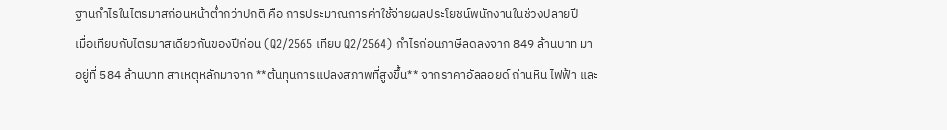ฐานกำไรในไตรมาสก่อนหน้าต่ำกว่าปกติ คือ การประมาณการค่าใช้จ่ายผลประโยชน์พนักงานในช่วงปลายปี
เมื่อเทียบกับไตรมาสเดียวกันของปีก่อน (Q2/2565 เทียบ Q2/2564) กำไรก่อนภาษีลดลงจาก 849 ล้านบาท มาอยู่ที่ 584 ล้านบาท สาเหตุหลักมาจาก **ต้นทุนการแปลงสภาพที่สูงขึ้น** จากราคาอัลลอยด์ ถ่านหิน ไฟฟ้า และ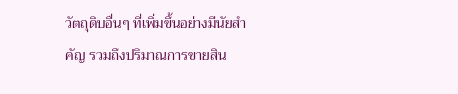วัตถุดิบอื่นๆ ที่เพิ่มขึ้นอย่างมีนัยสำคัญ รวมถึงปริมาณการขายสิน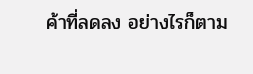ค้าที่ลดลง อย่างไรก็ตาม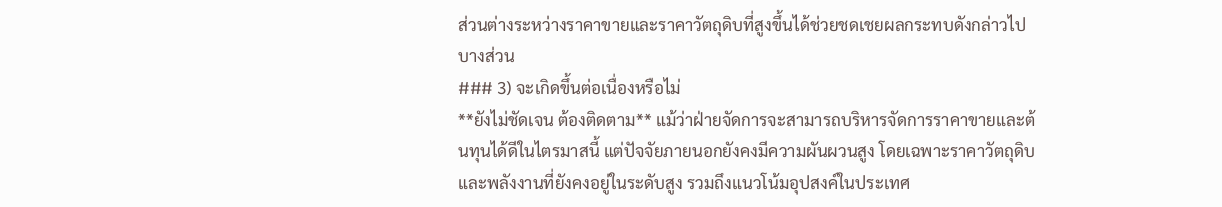ส่วนต่างระหว่างราคาขายและราคาวัตถุดิบที่สูงขึ้นได้ช่วยชดเชยผลกระทบดังกล่าวไปบางส่วน
### 3) จะเกิดขึ้นต่อเนื่องหรือไม่
**ยังไม่ชัดเจน ต้องติดตาม** แม้ว่าฝ่ายจัดการจะสามารถบริหารจัดการราคาขายและต้นทุนได้ดีในไตรมาสนี้ แต่ปัจจัยภายนอกยังคงมีความผันผวนสูง โดยเฉพาะราคาวัตถุดิบและพลังงานที่ยังคงอยู่ในระดับสูง รวมถึงแนวโน้มอุปสงค์ในประเทศ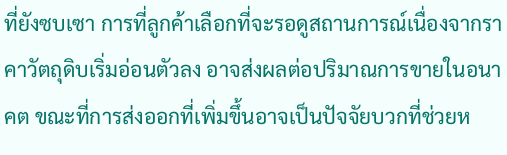ที่ยังซบเซา การที่ลูกค้าเลือกที่จะรอดูสถานการณ์เนื่องจากราคาวัตถุดิบเริ่มอ่อนตัวลง อาจส่งผลต่อปริมาณการขายในอนาคต ขณะที่การส่งออกที่เพิ่มขึ้นอาจเป็นปัจจัยบวกที่ช่วยห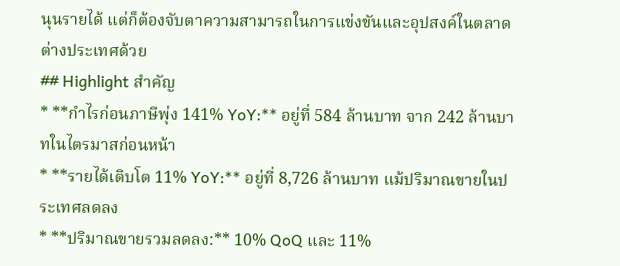นุนรายได้ แต่ก็ต้องจับตาความสามารถในการแข่งขันและอุปสงค์ในตลาดต่างประเทศด้วย
## Highlight สำคัญ
* **กำไรก่อนภาษีพุ่ง 141% YoY:** อยู่ที่ 584 ล้านบาท จาก 242 ล้านบาทในไตรมาสก่อนหน้า
* **รายได้เติบโต 11% YoY:** อยู่ที่ 8,726 ล้านบาท แม้ปริมาณขายในประเทศลดลง
* **ปริมาณขายรวมลดลง:** 10% QoQ และ 11%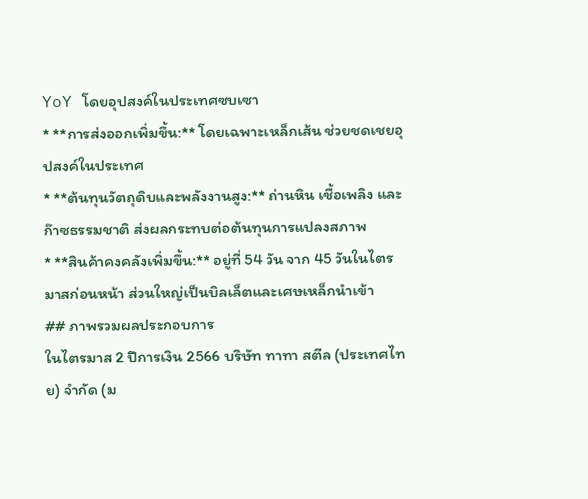YoY โดยอุปสงค์ในประเทศซบเซา
* **การส่งออกเพิ่มขึ้น:** โดยเฉพาะเหล็กเส้น ช่วยชดเชยอุปสงค์ในประเทศ
* **ต้นทุนวัตถุดิบและพลังงานสูง:** ถ่านหิน เชื้อเพลิง และก๊าซธรรมชาติ ส่งผลกระทบต่อต้นทุนการแปลงสภาพ
* **สินค้าคงคลังเพิ่มขึ้น:** อยู่ที่ 54 วัน จาก 45 วันในไตรมาสก่อนหน้า ส่วนใหญ่เป็นบิลเล็ตและเศษเหล็กนำเข้า
## ภาพรวมผลประกอบการ
ในไตรมาส 2 ปีการเงิน 2566 บริษัท ทาทา สตีล (ประเทศไทย) จำกัด (ม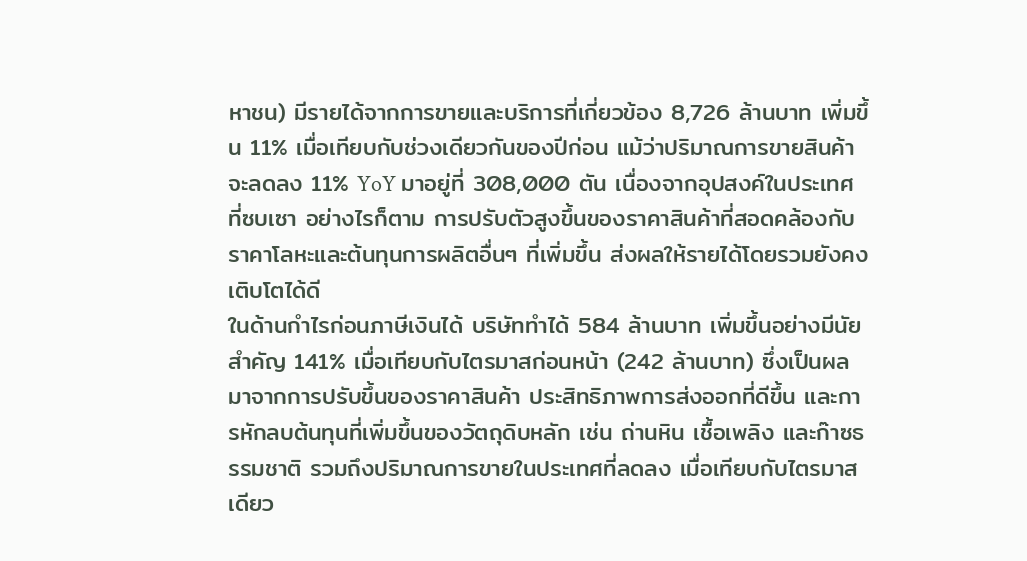หาชน) มีรายได้จากการขายและบริการที่เกี่ยวข้อง 8,726 ล้านบาท เพิ่มขึ้น 11% เมื่อเทียบกับช่วงเดียวกันของปีก่อน แม้ว่าปริมาณการขายสินค้าจะลดลง 11% YoY มาอยู่ที่ 308,000 ตัน เนื่องจากอุปสงค์ในประเทศที่ซบเซา อย่างไรก็ตาม การปรับตัวสูงขึ้นของราคาสินค้าที่สอดคล้องกับราคาโลหะและต้นทุนการผลิตอื่นๆ ที่เพิ่มขึ้น ส่งผลให้รายได้โดยรวมยังคงเติบโตได้ดี
ในด้านกำไรก่อนภาษีเงินได้ บริษัททำได้ 584 ล้านบาท เพิ่มขึ้นอย่างมีนัยสำคัญ 141% เมื่อเทียบกับไตรมาสก่อนหน้า (242 ล้านบาท) ซึ่งเป็นผลมาจากการปรับขึ้นของราคาสินค้า ประสิทธิภาพการส่งออกที่ดีขึ้น และการหักลบต้นทุนที่เพิ่มขึ้นของวัตถุดิบหลัก เช่น ถ่านหิน เชื้อเพลิง และก๊าซธรรมชาติ รวมถึงปริมาณการขายในประเทศที่ลดลง เมื่อเทียบกับไตรมาสเดียว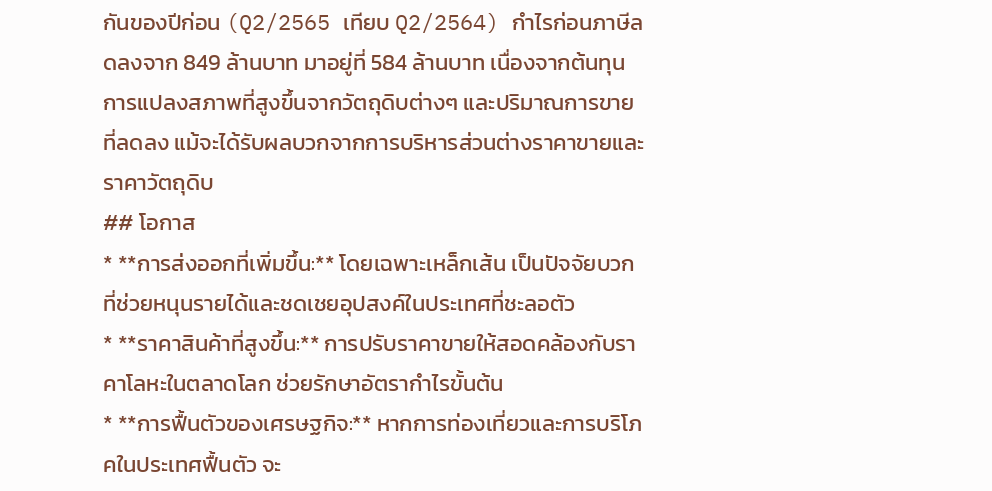กันของปีก่อน (Q2/2565 เทียบ Q2/2564) กำไรก่อนภาษีลดลงจาก 849 ล้านบาท มาอยู่ที่ 584 ล้านบาท เนื่องจากต้นทุนการแปลงสภาพที่สูงขึ้นจากวัตถุดิบต่างๆ และปริมาณการขายที่ลดลง แม้จะได้รับผลบวกจากการบริหารส่วนต่างราคาขายและราคาวัตถุดิบ
## โอกาส
* **การส่งออกที่เพิ่มขึ้น:** โดยเฉพาะเหล็กเส้น เป็นปัจจัยบวกที่ช่วยหนุนรายได้และชดเชยอุปสงค์ในประเทศที่ชะลอตัว
* **ราคาสินค้าที่สูงขึ้น:** การปรับราคาขายให้สอดคล้องกับราคาโลหะในตลาดโลก ช่วยรักษาอัตรากำไรขั้นต้น
* **การฟื้นตัวของเศรษฐกิจ:** หากการท่องเที่ยวและการบริโภคในประเทศฟื้นตัว จะ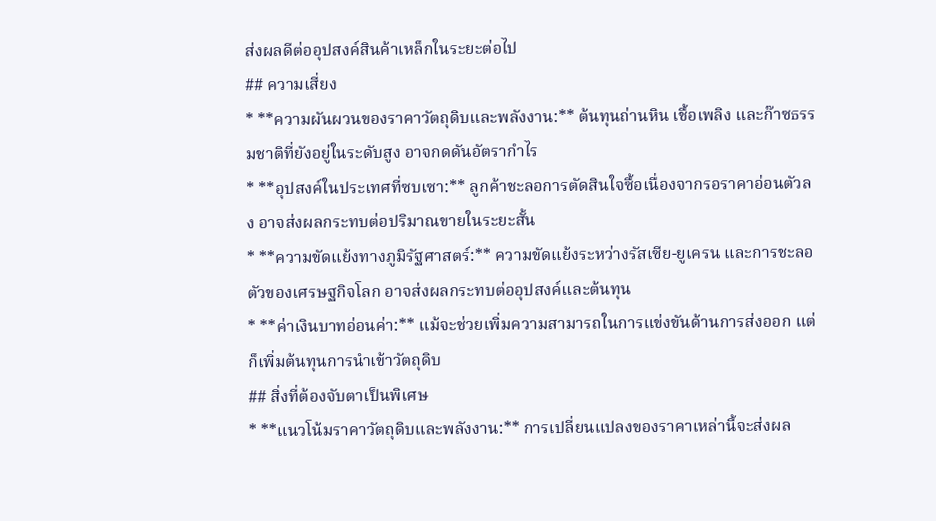ส่งผลดีต่ออุปสงค์สินค้าเหล็กในระยะต่อไป
## ความเสี่ยง
* **ความผันผวนของราคาวัตถุดิบและพลังงาน:** ต้นทุนถ่านหิน เชื้อเพลิง และก๊าซธรรมชาติที่ยังอยู่ในระดับสูง อาจกดดันอัตรากำไร
* **อุปสงค์ในประเทศที่ซบเซา:** ลูกค้าชะลอการตัดสินใจซื้อเนื่องจากรอราคาอ่อนตัวลง อาจส่งผลกระทบต่อปริมาณขายในระยะสั้น
* **ความขัดแย้งทางภูมิรัฐศาสตร์:** ความขัดแย้งระหว่างรัสเซีย-ยูเครน และการชะลอตัวของเศรษฐกิจโลก อาจส่งผลกระทบต่ออุปสงค์และต้นทุน
* **ค่าเงินบาทอ่อนค่า:** แม้จะช่วยเพิ่มความสามารถในการแข่งขันด้านการส่งออก แต่ก็เพิ่มต้นทุนการนำเข้าวัตถุดิบ
## สิ่งที่ต้องจับตาเป็นพิเศษ
* **แนวโน้มราคาวัตถุดิบและพลังงาน:** การเปลี่ยนแปลงของราคาเหล่านี้จะส่งผล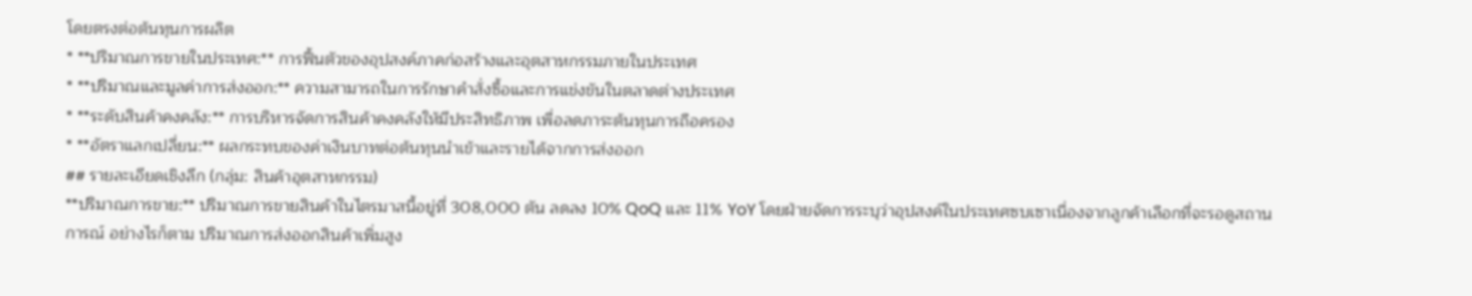โดยตรงต่อต้นทุนการผลิต
* **ปริมาณการขายในประเทศ:** การฟื้นตัวของอุปสงค์ภาคก่อสร้างและอุตสาหกรรมภายในประเทศ
* **ปริมาณและมูลค่าการส่งออก:** ความสามารถในการรักษาคำสั่งซื้อและการแข่งขันในตลาดต่างประเทศ
* **ระดับสินค้าคงคลัง:** การบริหารจัดการสินค้าคงคลังให้มีประสิทธิภาพ เพื่อลดภาระต้นทุนการถือครอง
* **อัตราแลกเปลี่ยน:** ผลกระทบของค่าเงินบาทต่อต้นทุนนำเข้าและรายได้จากการส่งออก
## รายละเอียดเชิงลึก (กลุ่ม: สินค้าอุตสาหกรรม)
**ปริมาณการขาย:** ปริมาณการขายสินค้าในไตรมาสนี้อยู่ที่ 308,000 ตัน ลดลง 10% QoQ และ 11% YoY โดยฝ่ายจัดการระบุว่าอุปสงค์ในประเทศซบเซาเนื่องจากลูกค้าเลือกที่จะรอดูสถานการณ์ อย่างไรก็ตาม ปริมาณการส่งออกสินค้าเพิ่มสูง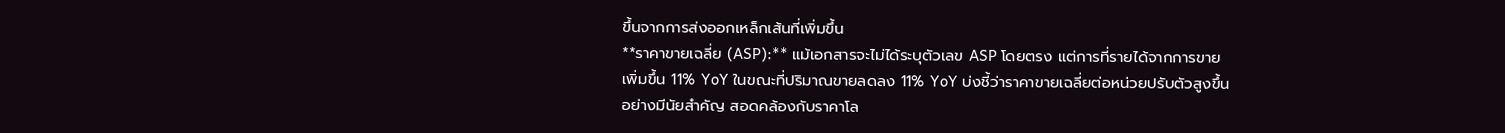ขึ้นจากการส่งออกเหล็กเส้นที่เพิ่มขึ้น
**ราคาขายเฉลี่ย (ASP):** แม้เอกสารจะไม่ได้ระบุตัวเลข ASP โดยตรง แต่การที่รายได้จากการขายเพิ่มขึ้น 11% YoY ในขณะที่ปริมาณขายลดลง 11% YoY บ่งชี้ว่าราคาขายเฉลี่ยต่อหน่วยปรับตัวสูงขึ้นอย่างมีนัยสำคัญ สอดคล้องกับราคาโล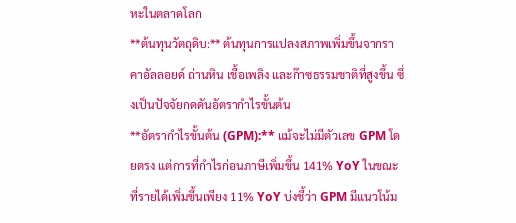หะในตลาดโลก
**ต้นทุนวัตถุดิบ:** ต้นทุนการแปลงสภาพเพิ่มขึ้นจากราคาอัลลอยด์ ถ่านหิน เชื้อเพลิง และก๊าซธรรมชาติที่สูงขึ้น ซึ่งเป็นปัจจัยกดดันอัตรากำไรขั้นต้น
**อัตรากำไรขั้นต้น (GPM):** แม้จะไม่มีตัวเลข GPM โดยตรง แต่การที่กำไรก่อนภาษีเพิ่มขึ้น 141% YoY ในขณะที่รายได้เพิ่มขึ้นเพียง 11% YoY บ่งชี้ว่า GPM มีแนวโน้ม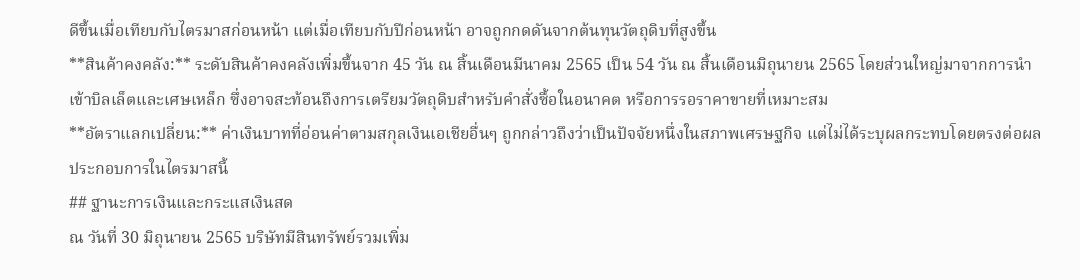ดีขึ้นเมื่อเทียบกับไตรมาสก่อนหน้า แต่เมื่อเทียบกับปีก่อนหน้า อาจถูกกดดันจากต้นทุนวัตถุดิบที่สูงขึ้น
**สินค้าคงคลัง:** ระดับสินค้าคงคลังเพิ่มขึ้นจาก 45 วัน ณ สิ้นเดือนมีนาคม 2565 เป็น 54 วัน ณ สิ้นเดือนมิถุนายน 2565 โดยส่วนใหญ่มาจากการนำเข้าบิลเล็ตและเศษเหล็ก ซึ่งอาจสะท้อนถึงการเตรียมวัตถุดิบสำหรับคำสั่งซื้อในอนาคต หรือการรอราคาขายที่เหมาะสม
**อัตราแลกเปลี่ยน:** ค่าเงินบาทที่อ่อนค่าตามสกุลเงินเอเชียอื่นๆ ถูกกล่าวถึงว่าเป็นปัจจัยหนึ่งในสภาพเศรษฐกิจ แต่ไม่ได้ระบุผลกระทบโดยตรงต่อผลประกอบการในไตรมาสนี้
## ฐานะการเงินและกระแสเงินสด
ณ วันที่ 30 มิถุนายน 2565 บริษัทมีสินทรัพย์รวมเพิ่ม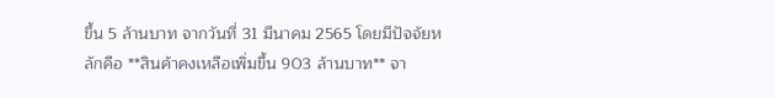ขึ้น 5 ล้านบาท จากวันที่ 31 มีนาคม 2565 โดยมีปัจจัยหลักคือ **สินค้าคงเหลือเพิ่มขึ้น 903 ล้านบาท** จา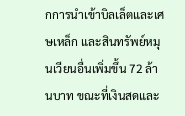กการนำเข้าบิลเล็ตและเศษเหล็ก และสินทรัพย์หมุนเวียนอื่นเพิ่มขึ้น 72 ล้านบาท ขณะที่เงินสดและ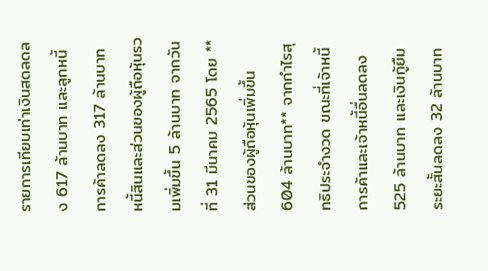รายการเทียบเท่าเงินสดลดลง 617 ล้านบาท และลูกหนี้การค้าลดลง 317 ล้านบาท
หนี้สินและส่วนของผู้ถือหุ้นรวมเพิ่มขึ้น 5 ล้านบาท จากวันที่ 31 มีนาคม 2565 โดย **ส่วนของผู้ถือหุ้นเพิ่มขึ้น 604 ล้านบาท** จากกำไรสุทธิประจำงวด ขณะที่เจ้าหนี้การค้าและเจ้าหนี้อื่นลดลง 525 ล้านบาท และเงินกู้ยืมระยะสั้นลดลง 32 ล้านบาท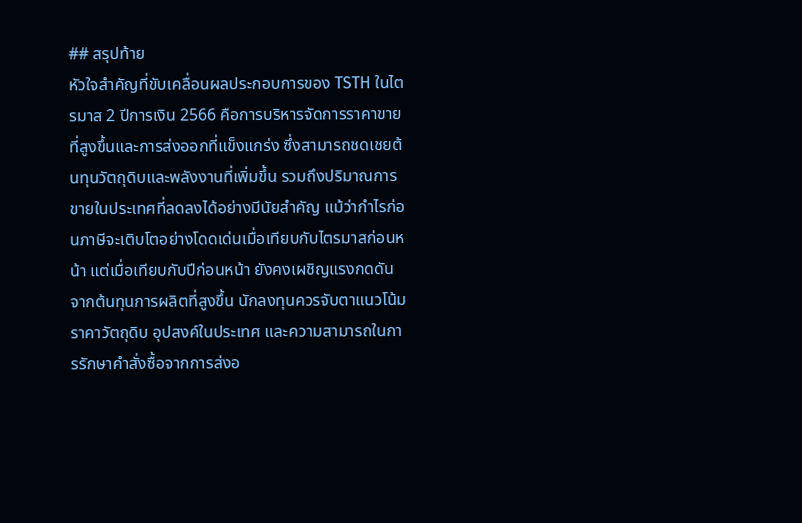## สรุปท้าย
หัวใจสำคัญที่ขับเคลื่อนผลประกอบการของ TSTH ในไตรมาส 2 ปีการเงิน 2566 คือการบริหารจัดการราคาขายที่สูงขึ้นและการส่งออกที่แข็งแกร่ง ซึ่งสามารถชดเชยต้นทุนวัตถุดิบและพลังงานที่เพิ่มขึ้น รวมถึงปริมาณการขายในประเทศที่ลดลงได้อย่างมีนัยสำคัญ แม้ว่ากำไรก่อนภาษีจะเติบโตอย่างโดดเด่นเมื่อเทียบกับไตรมาสก่อนหน้า แต่เมื่อเทียบกับปีก่อนหน้า ยังคงเผชิญแรงกดดันจากต้นทุนการผลิตที่สูงขึ้น นักลงทุนควรจับตาแนวโน้มราคาวัตถุดิบ อุปสงค์ในประเทศ และความสามารถในการรักษาคำสั่งซื้อจากการส่งอ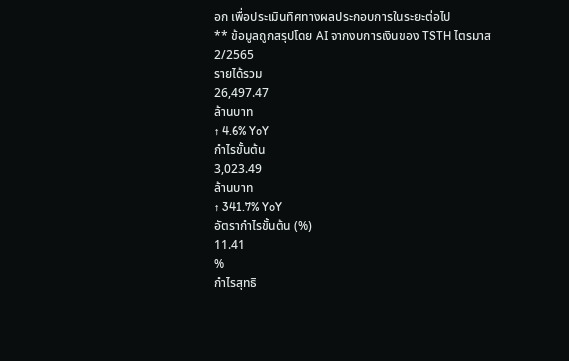อก เพื่อประเมินทิศทางผลประกอบการในระยะต่อไป
** ข้อมูลถูกสรุปโดย AI จากงบการเงินของ TSTH ไตรมาส 2/2565
รายได้รวม
26,497.47
ล้านบาท
↑ 4.6% YoY
กำไรขั้นต้น
3,023.49
ล้านบาท
↑ 341.7% YoY
อัตรากำไรขั้นต้น (%)
11.41
%
กำไรสุทธิ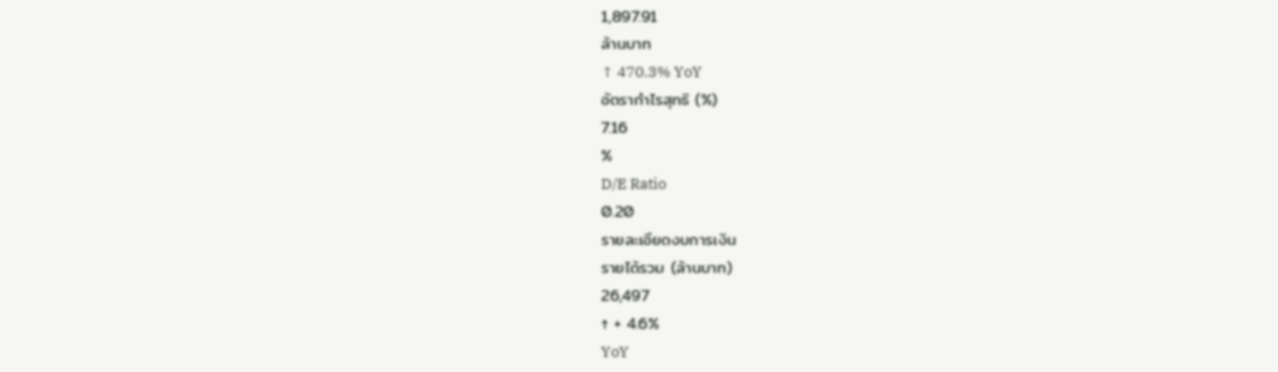1,897.91
ล้านบาท
↑ 470.3% YoY
อัตรากำไรสุทธิ (%)
7.16
%
D/E Ratio
0.20
รายละเอียดงบการเงิน
รายได้รวม (ล้านบาท)
26,497
↑ + 4.6%
YoY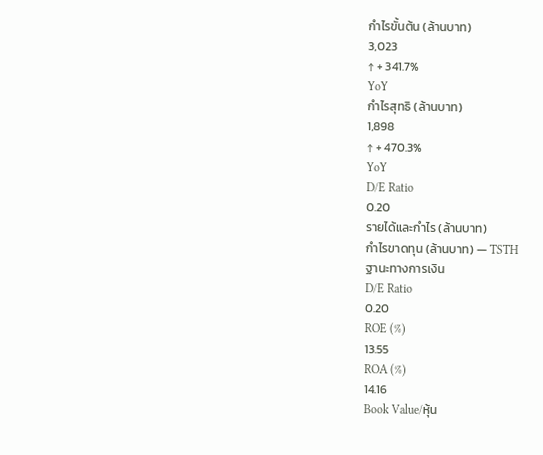กำไรขั้นต้น (ล้านบาท)
3,023
↑ + 341.7%
YoY
กำไรสุทธิ (ล้านบาท)
1,898
↑ + 470.3%
YoY
D/E Ratio
0.20
รายได้และกำไร (ล้านบาท)
กำไรขาดทุน (ล้านบาท) — TSTH
ฐานะทางการเงิน
D/E Ratio
0.20
ROE (%)
13.55
ROA (%)
14.16
Book Value/หุ้น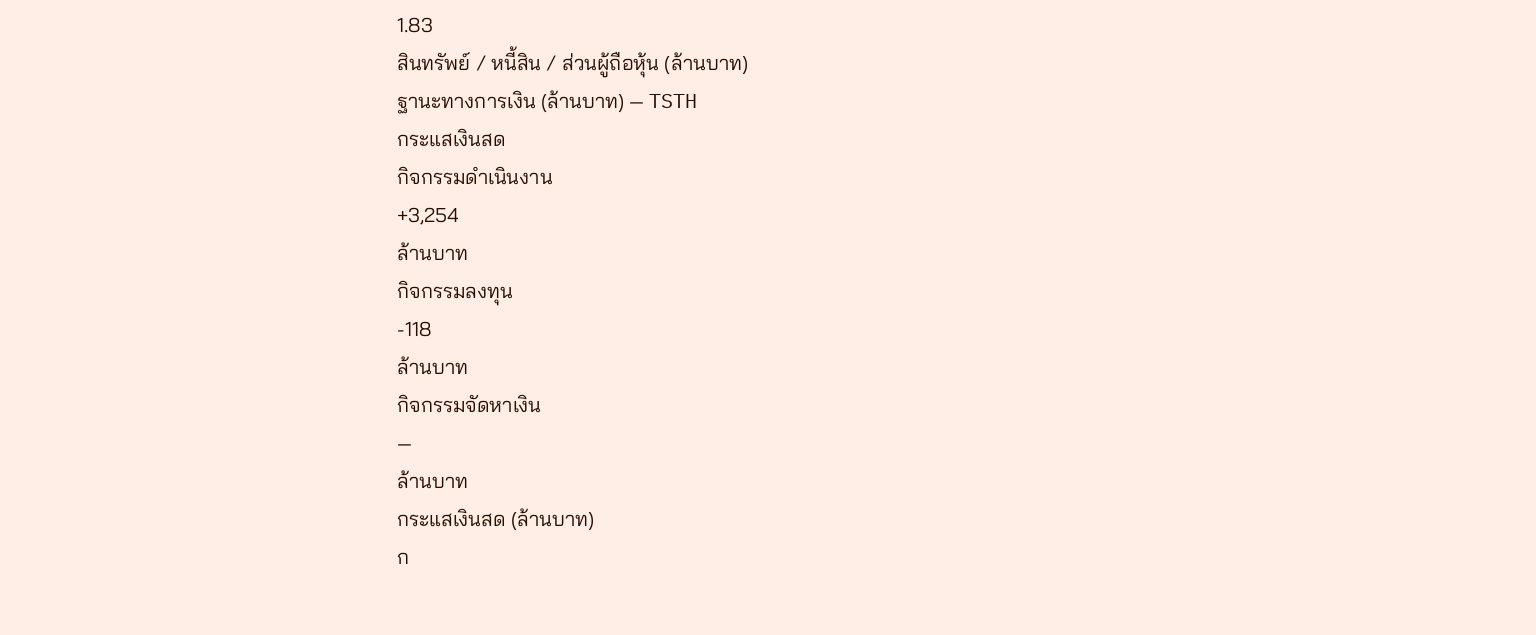1.83
สินทรัพย์ / หนี้สิน / ส่วนผู้ถือหุ้น (ล้านบาท)
ฐานะทางการเงิน (ล้านบาท) — TSTH
กระแสเงินสด
กิจกรรมดำเนินงาน
+3,254
ล้านบาท
กิจกรรมลงทุน
-118
ล้านบาท
กิจกรรมจัดหาเงิน
—
ล้านบาท
กระแสเงินสด (ล้านบาท)
ก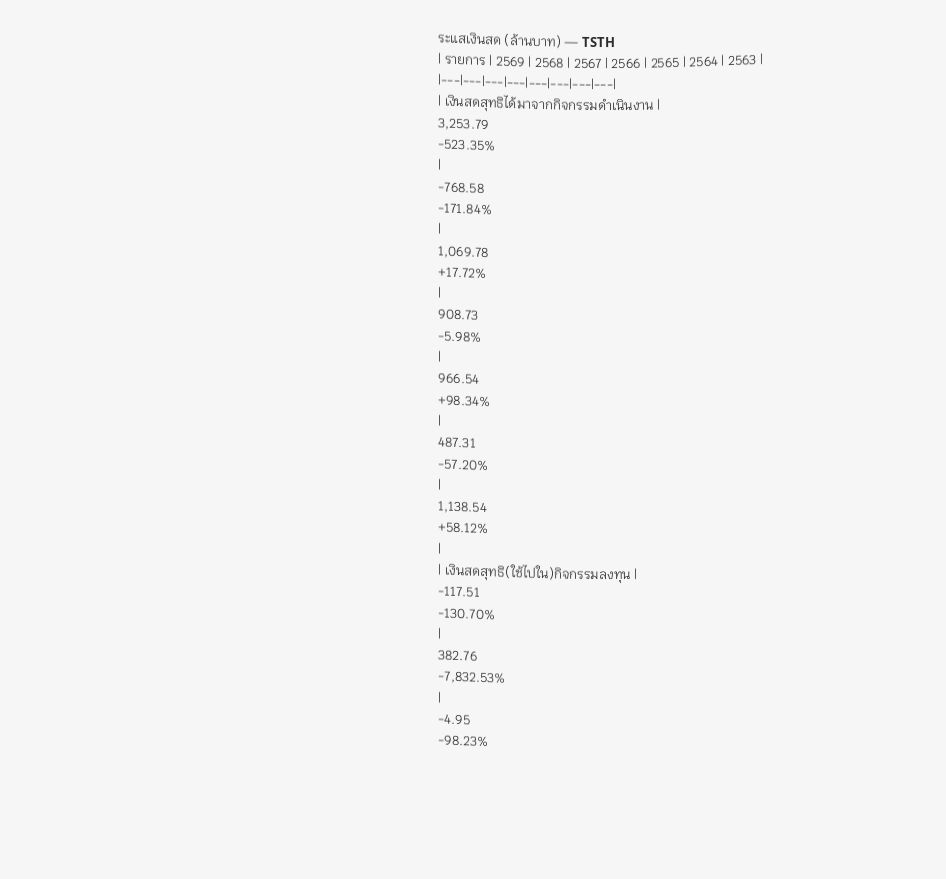ระแสเงินสด (ล้านบาท) — TSTH
| รายการ | 2569 | 2568 | 2567 | 2566 | 2565 | 2564 | 2563 |
|---|---|---|---|---|---|---|---|
| เงินสดสุทธิได้มาจากกิจกรรมดำเนินงาน |
3,253.79
-523.35%
|
-768.58
-171.84%
|
1,069.78
+17.72%
|
908.73
-5.98%
|
966.54
+98.34%
|
487.31
-57.20%
|
1,138.54
+58.12%
|
| เงินสดสุทธิ(ใช้ไปใน)กิจกรรมลงทุน |
-117.51
-130.70%
|
382.76
-7,832.53%
|
-4.95
-98.23%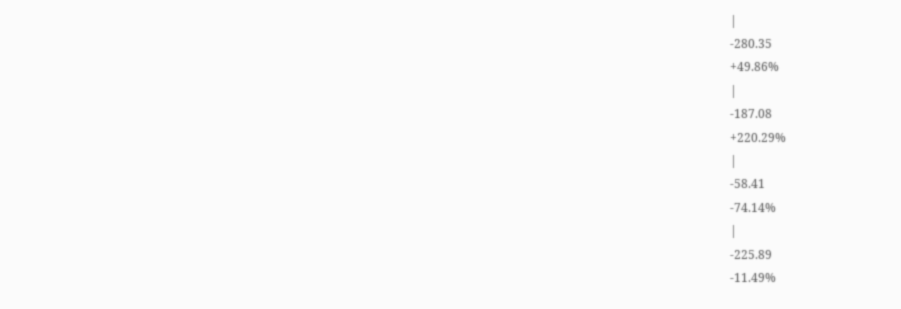|
-280.35
+49.86%
|
-187.08
+220.29%
|
-58.41
-74.14%
|
-225.89
-11.49%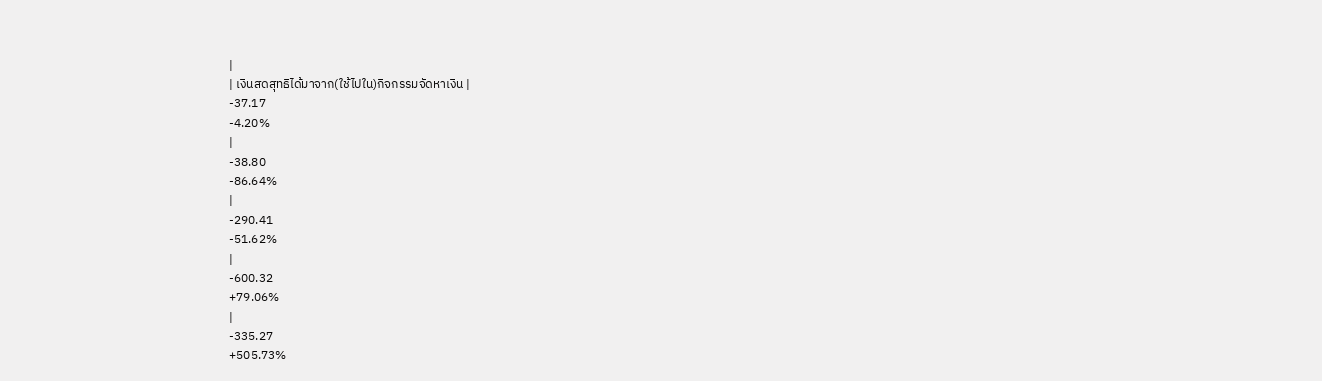|
| เงินสดสุทธิได้มาจาก(ใช้ไปใน)กิจกรรมจัดหาเงิน |
-37.17
-4.20%
|
-38.80
-86.64%
|
-290.41
-51.62%
|
-600.32
+79.06%
|
-335.27
+505.73%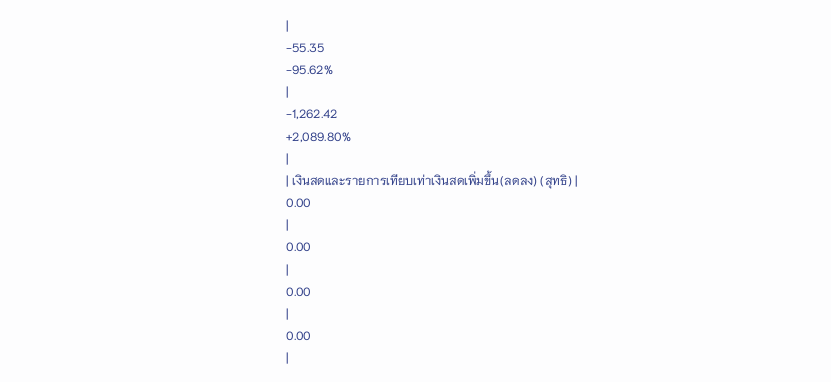|
-55.35
-95.62%
|
-1,262.42
+2,089.80%
|
| เงินสดและรายการเทียบเท่าเงินสดเพิ่มขึ้น(ลดลง) (สุทธิ) |
0.00
|
0.00
|
0.00
|
0.00
|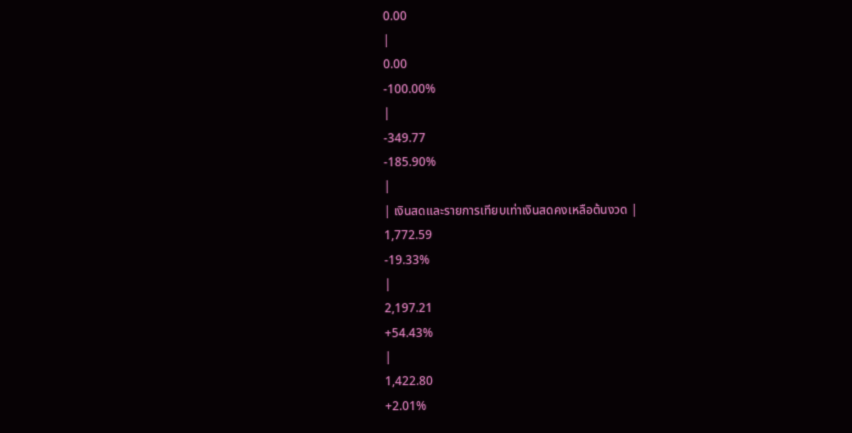0.00
|
0.00
-100.00%
|
-349.77
-185.90%
|
| เงินสดและรายการเทียบเท่าเงินสดคงเหลือต้นงวด |
1,772.59
-19.33%
|
2,197.21
+54.43%
|
1,422.80
+2.01%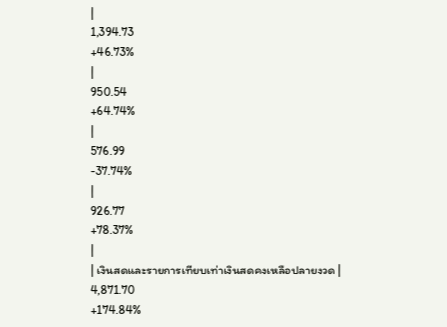|
1,394.73
+46.73%
|
950.54
+64.74%
|
576.99
-37.74%
|
926.77
+78.37%
|
| เงินสดและรายการเทียบเท่าเงินสดคงเหลือปลายงวด |
4,871.70
+174.84%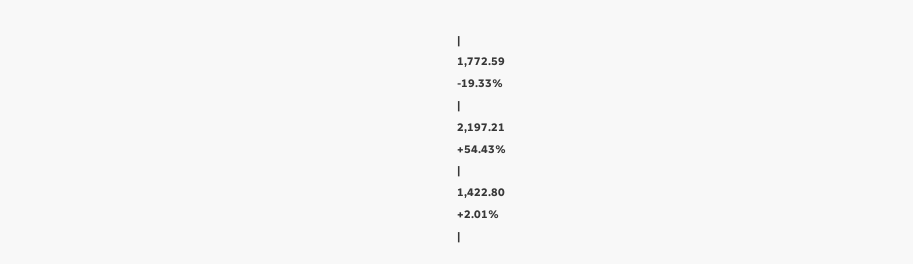|
1,772.59
-19.33%
|
2,197.21
+54.43%
|
1,422.80
+2.01%
|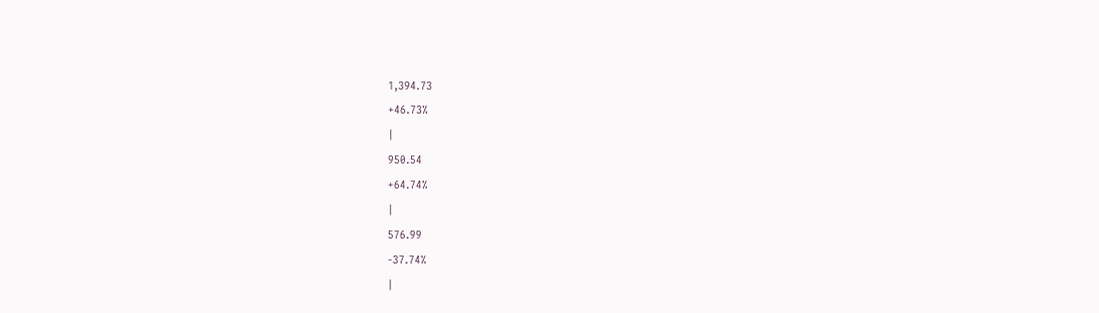1,394.73
+46.73%
|
950.54
+64.74%
|
576.99
-37.74%
|